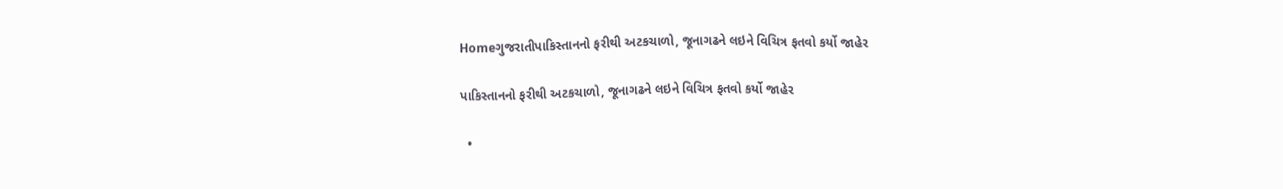Homeગુજરાતીપાકિસ્તાનનો ફરીથી અટકચાળો, જૂનાગઢને લઇને વિચિત્ર ફતવો કર્યો જાહેર

પાકિસ્તાનનો ફરીથી અટકચાળો, જૂનાગઢને લઇને વિચિત્ર ફતવો કર્યો જાહેર

  •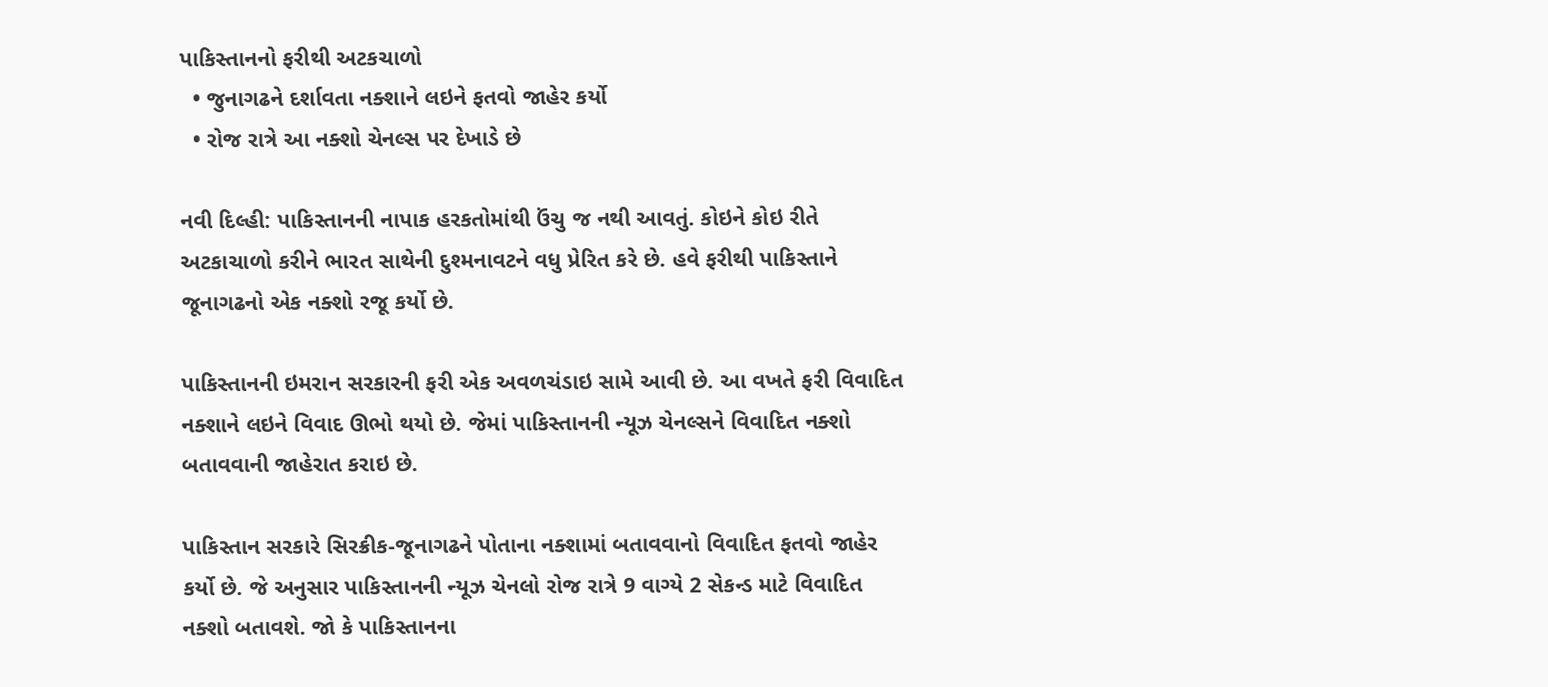પાકિસ્તાનનો ફરીથી અટકચાળો
  • જુનાગઢને દર્શાવતા નક્શાને લઇને ફતવો જાહેર કર્યો
  • રોજ રાત્રે આ નક્શો ચેનલ્સ પર દેખાડે છે

નવી દિલ્હી: પાકિસ્તાનની નાપાક હરકતોમાંથી ઉંચુ જ નથી આવતું. કોઇને કોઇ રીતે અટકાચાળો કરીને ભારત સાથેની દુશ્મનાવટને વધુ પ્રેરિત કરે છે. હવે ફરીથી પાકિસ્તાને જૂનાગઢનો એક નક્શો રજૂ કર્યો છે.

પાકિસ્તાનની ઇમરાન સરકારની ફરી એક અવળચંડાઇ સામે આવી છે. આ વખતે ફરી વિવાદિત નક્શાને લઇને વિવાદ ઊભો થયો છે. જેમાં પાકિસ્તાનની ન્યૂઝ ચેનલ્સને વિવાદિત નક્શો બતાવવાની જાહેરાત કરાઇ છે.

પાકિસ્તાન સરકારે સિરક્રીક-જૂનાગઢને પોતાના નક્શામાં બતાવવાનો વિવાદિત ફતવો જાહેર કર્યો છે. જે અનુસાર પાકિસ્તાનની ન્યૂઝ ચેનલો રોજ રાત્રે 9 વાગ્યે 2 સેકન્ડ માટે વિવાદિત નક્શો બતાવશે. જો કે પાકિસ્તાનના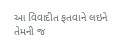આ વિવાદીત ફતવાને લઇને તેમની જ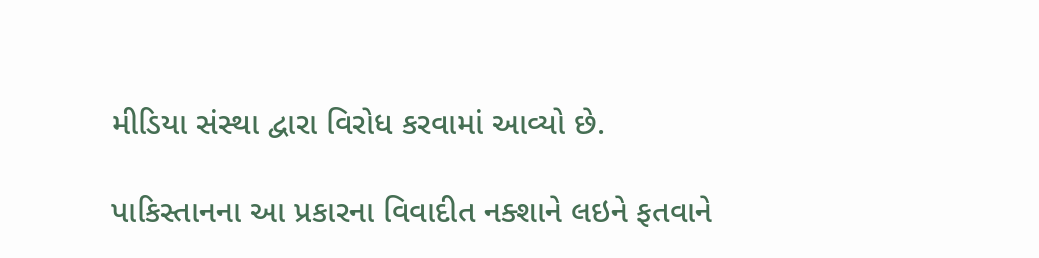મીડિયા સંસ્થા દ્વારા વિરોધ કરવામાં આવ્યો છે.

પાકિસ્તાનના આ પ્રકારના વિવાદીત નક્શાને લઇને ફતવાને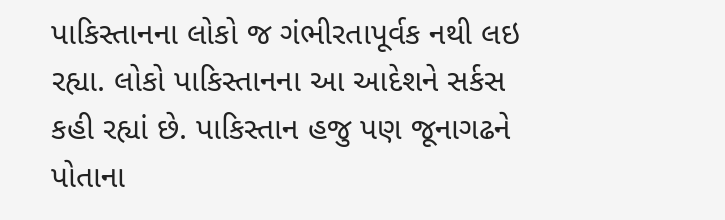પાકિસ્તાનના લોકો જ ગંભીરતાપૂર્વક નથી લઇ રહ્યા. લોકો પાકિસ્તાનના આ આદેશને સર્કસ કહી રહ્યાં છે. પાકિસ્તાન હજુ પણ જૂનાગઢને પોતાના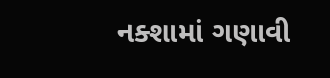નક્શામાં ગણાવી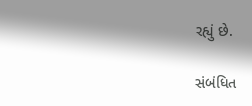રહ્યું છે.

સંબંધિત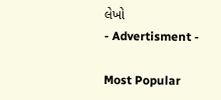લેખો
- Advertisment -

Most Popular